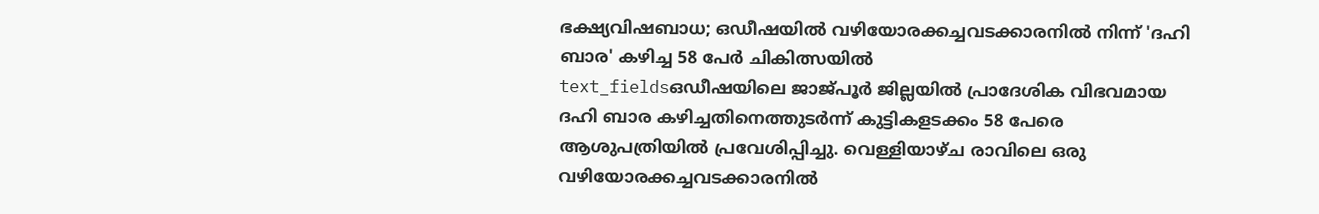ഭക്ഷ്യവിഷബാധ; ഒഡീഷയിൽ വഴിയോരക്കച്ചവടക്കാരനിൽ നിന്ന് 'ദഹി ബാര' കഴിച്ച 58 പേർ ചികിത്സയിൽ
text_fieldsഒഡീഷയിലെ ജാജ്പൂർ ജില്ലയിൽ പ്രാദേശിക വിഭവമായ ദഹി ബാര കഴിച്ചതിനെത്തുടർന്ന് കുട്ടികളടക്കം 58 പേരെ ആശുപത്രിയിൽ പ്രവേശിപ്പിച്ചു. വെള്ളിയാഴ്ച രാവിലെ ഒരു വഴിയോരക്കച്ചവടക്കാരനിൽ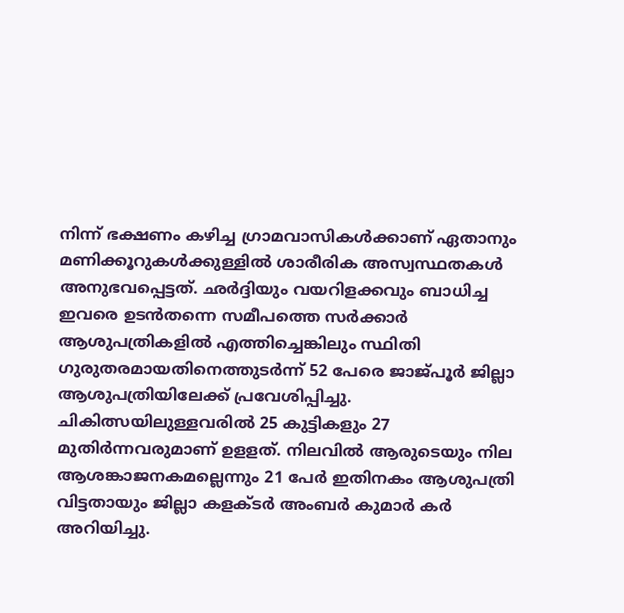നിന്ന് ഭക്ഷണം കഴിച്ച ഗ്രാമവാസികൾക്കാണ് ഏതാനും മണിക്കൂറുകൾക്കുള്ളിൽ ശാരീരിക അസ്വസ്ഥതകൾ അനുഭവപ്പെട്ടത്. ഛർദ്ദിയും വയറിളക്കവും ബാധിച്ച ഇവരെ ഉടൻതന്നെ സമീപത്തെ സർക്കാർ ആശുപത്രികളിൽ എത്തിച്ചെങ്കിലും സ്ഥിതി ഗുരുതരമായതിനെത്തുടർന്ന് 52 പേരെ ജാജ്പൂർ ജില്ലാ ആശുപത്രിയിലേക്ക് പ്രവേശിപ്പിച്ചു. ചികിത്സയിലുള്ളവരിൽ 25 കുട്ടികളും 27 മുതിർന്നവരുമാണ് ഉളളത്. നിലവിൽ ആരുടെയും നില ആശങ്കാജനകമല്ലെന്നും 21 പേർ ഇതിനകം ആശുപത്രി വിട്ടതായും ജില്ലാ കളക്ടർ അംബർ കുമാർ കർ അറിയിച്ചു.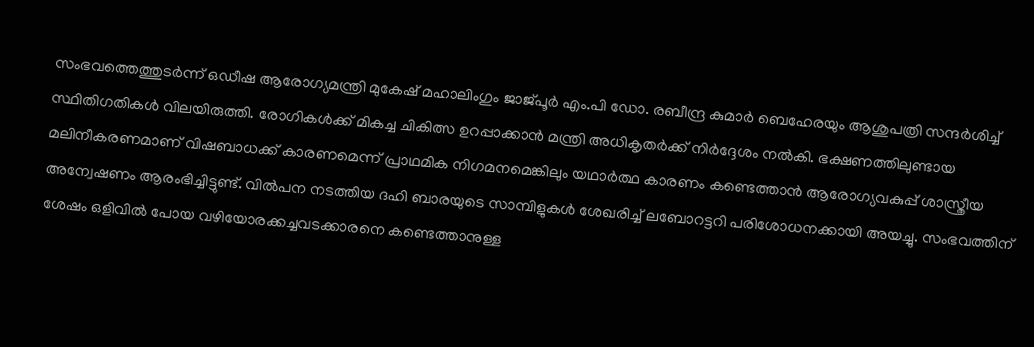സംഭവത്തെത്തുടർന്ന് ഒഡീഷ ആരോഗ്യമന്ത്രി മുകേഷ് മഹാലിംഗും ജാജ്പൂർ എം.പി ഡോ. രബീന്ദ്ര കുമാർ ബെഹേരയും ആശുപത്രി സന്ദർശിച്ച് സ്ഥിതിഗതികൾ വിലയിരുത്തി. രോഗികൾക്ക് മികച്ച ചികിത്സ ഉറപ്പാക്കാൻ മന്ത്രി അധികൃതർക്ക് നിർദ്ദേശം നൽകി. ഭക്ഷണത്തിലുണ്ടായ മലിനീകരണമാണ് വിഷബാധക്ക് കാരണമെന്ന് പ്രാഥമിക നിഗമനമെങ്കിലും യഥാർത്ഥ കാരണം കണ്ടെത്താൻ ആരോഗ്യവകുപ്പ് ശാസ്ത്രീയ അന്വേഷണം ആരംഭിച്ചിട്ടുണ്ട്. വിൽപന നടത്തിയ ദഹി ബാരയുടെ സാമ്പിളുകൾ ശേഖരിച്ച് ലബോറട്ടറി പരിശോധനക്കായി അയച്ചു. സംഭവത്തിന് ശേഷം ഒളിവിൽ പോയ വഴിയോരക്കച്ചവടക്കാരനെ കണ്ടെത്താനുള്ള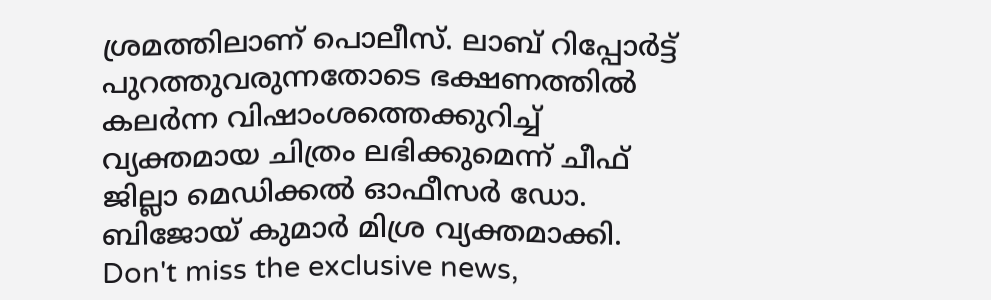ശ്രമത്തിലാണ് പൊലീസ്. ലാബ് റിപ്പോർട്ട് പുറത്തുവരുന്നതോടെ ഭക്ഷണത്തിൽ കലർന്ന വിഷാംശത്തെക്കുറിച്ച് വ്യക്തമായ ചിത്രം ലഭിക്കുമെന്ന് ചീഫ് ജില്ലാ മെഡിക്കൽ ഓഫീസർ ഡോ. ബിജോയ് കുമാർ മിശ്ര വ്യക്തമാക്കി.
Don't miss the exclusive news,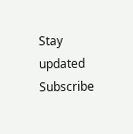Stay updated
Subscribe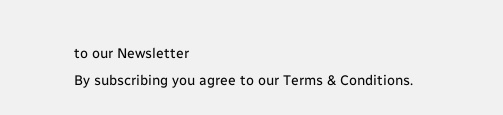to our Newsletter
By subscribing you agree to our Terms & Conditions.